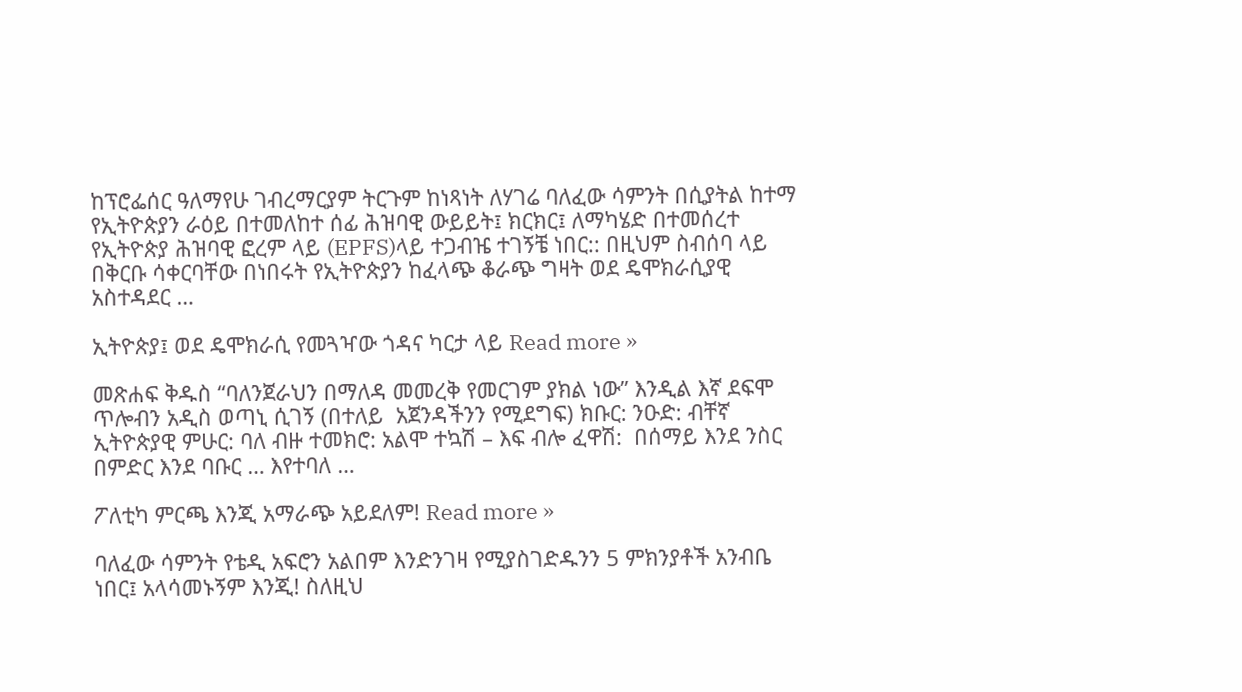ከፕሮፌሰር ዓለማየሁ ገብረማርያም ትርጉም ከነጻነት ለሃገሬ ባለፈው ሳምንት በሲያትል ከተማ የኢትዮጵያን ራዕይ በተመለከተ ሰፊ ሕዝባዊ ውይይት፤ ክርክር፤ ለማካሄድ በተመሰረተ የኢትዮጵያ ሕዝባዊ ፎረም ላይ (EPFS)ላይ ተጋብዤ ተገኝቼ ነበር:: በዚህም ስብሰባ ላይ በቅርቡ ሳቀርባቸው በነበሩት የኢትዮጵያን ከፈላጭ ቆራጭ ግዛት ወደ ዴሞክራሲያዊ አስተዳደር …

ኢትዮጵያ፤ ወደ ዴሞክራሲ የመጓዣው ጎዳና ካርታ ላይ Read more »

መጽሐፍ ቅዱስ “ባለንጀራህን በማለዳ መመረቅ የመርገም ያክል ነው” እንዲል እኛ ደፍሞ ጥሎብን አዲስ ወጣኒ ሲገኝ (በተለይ  አጀንዳችንን የሚደግፍ) ክቡር: ንዑድ: ብቸኛ ኢትዮጵያዊ ምሁር: ባለ ብዙ ተመክሮ: አልሞ ተኳሽ – እፍ ብሎ ፈዋሽ:  በሰማይ እንደ ንስር በምድር እንደ ባቡር … እየተባለ …

ፖለቲካ ምርጫ እንጂ አማራጭ አይደለም! Read more »

ባለፈው ሳምንት የቴዲ አፍሮን አልበም እንድንገዛ የሚያስገድዱንን 5 ምክንያቶች አንብቤ ነበር፤ አላሳመኑኝም እንጂ! ስለዚህ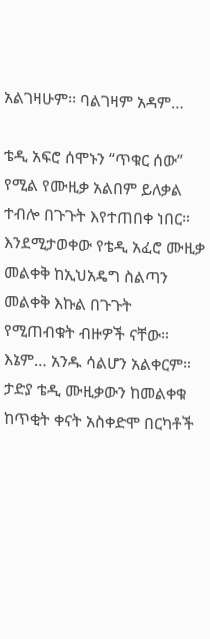አልገዛሁም፡፡ ባልገዛም አዳም…

ቴዲ አፍሮ ሰሞኑን “ጥቁር ሰው” የሚል የሙዚቃ አልበም ይለቃል ተብሎ በጉጉት እየተጠበቀ ነበር። እንደሚታወቀው የቴዲ አፈሮ ሙዚቃ መልቀቅ ከኢህአዴግ ስልጣን መልቀቅ እኩል በጉጉት የሚጠብቁት ብዙዎች ናቸው። እኔም… አንዱ ሳልሆን አልቀርም። ታድያ ቴዲ ሙዚቃውን ከመልቀቁ ከጥቂት ቀናት አስቀድሞ በርካቶች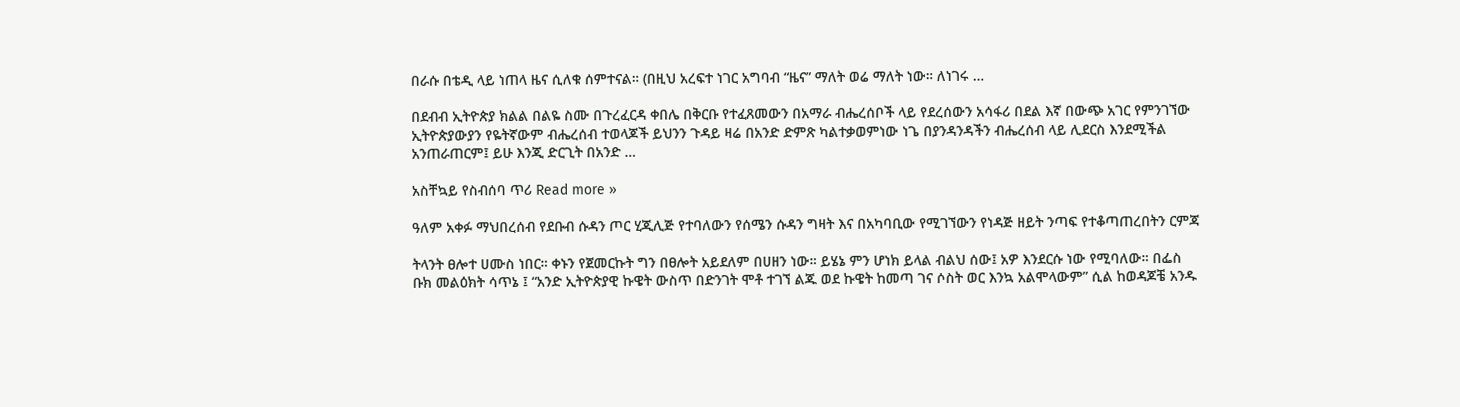በራሱ በቴዲ ላይ ነጠላ ዜና ሲለቁ ሰምተናል። (በዚህ አረፍተ ነገር አግባብ “ዜና” ማለት ወሬ ማለት ነው። ለነገሩ …

በደብብ ኢትዮጵያ ክልል በልዬ ስሙ በጉረፈርዳ ቀበሌ በቅርቡ የተፈጸመውን በአማራ ብሔረሰቦች ላይ የደረሰውን አሳፋሪ በደል እኛ በውጭ አገር የምንገኘው ኢትዮጵያውያን የዬትኛውም ብሔረሰብ ተወላጆች ይህንን ጉዳይ ዛሬ በአንድ ድምጽ ካልተቃወምነው ነጌ በያንዳንዳችን ብሔረሰብ ላይ ሊደርስ እንደሚችል አንጠራጠርም፤ ይሁ እንጂ ድርጊት በአንድ …

አስቸኳይ የስብሰባ ጥሪ Read more »

ዓለም አቀፉ ማህበረሰብ የደቡብ ሱዳን ጦር ሂጂሊጅ የተባለውን የሰሜን ሱዳን ግዛት እና በአካባቢው የሚገኘውን የነዳጅ ዘይት ንጣፍ የተቆጣጠረበትን ርምጃ

ትላንት ፀሎተ ሀሙስ ነበር። ቀኑን የጀመርኩት ግን በፀሎት አይደለም በሀዘን ነው። ይሄኔ ምን ሆነክ ይላል ብልህ ሰው፤ አዎ እንደርሱ ነው የሚባለው። በፌስ ቡክ መልዕክት ሳጥኔ ፤ “አንድ ኢትዮጵያዊ ኩዌት ውስጥ በድንገት ሞቶ ተገኘ ልጁ ወደ ኩዌት ከመጣ ገና ሶስት ወር እንኳ አልሞላውም” ሲል ከወዳጆቼ አንዱ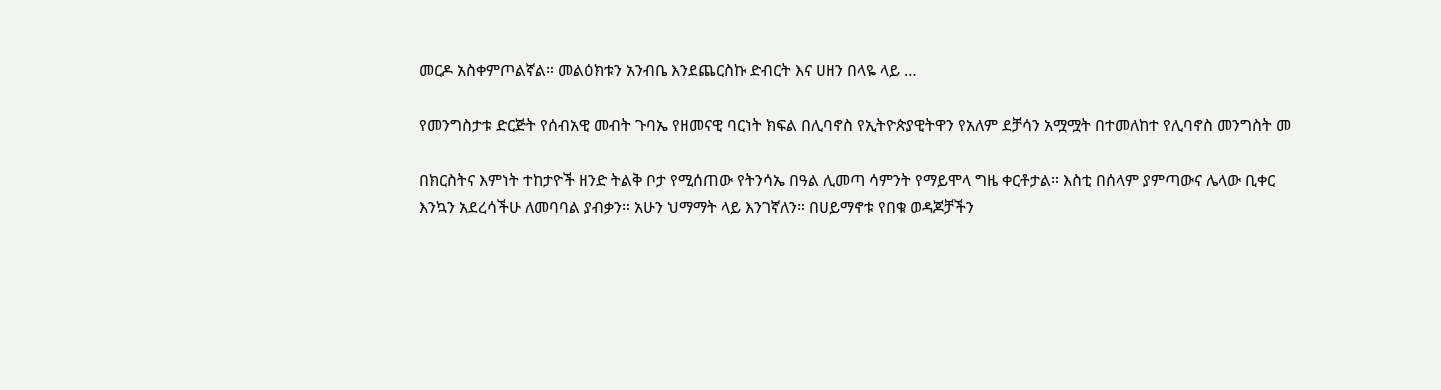መርዶ አስቀምጦልኛል። መልዕክቱን አንብቤ እንደጨርስኩ ድብርት እና ሀዘን በላዬ ላይ …

የመንግስታቱ ድርጅት የሰብአዊ መብት ጉባኤ የዘመናዊ ባርነት ክፍል በሊባኖስ የኢትዮጵያዊትዋን የአለም ደቻሳን አሟሟት በተመለከተ የሊባኖስ መንግስት መ

በክርስትና እምነት ተከታዮች ዘንድ ትልቅ ቦታ የሚሰጠው የትንሳኤ በዓል ሊመጣ ሳምንት የማይሞላ ግዜ ቀርቶታል። እስቲ በሰላም ያምጣውና ሌላው ቢቀር እንኳን አደረሳችሁ ለመባባል ያብቃን። አሁን ህማማት ላይ እንገኛለን። በሀይማኖቱ የበቁ ወዳጆቻችን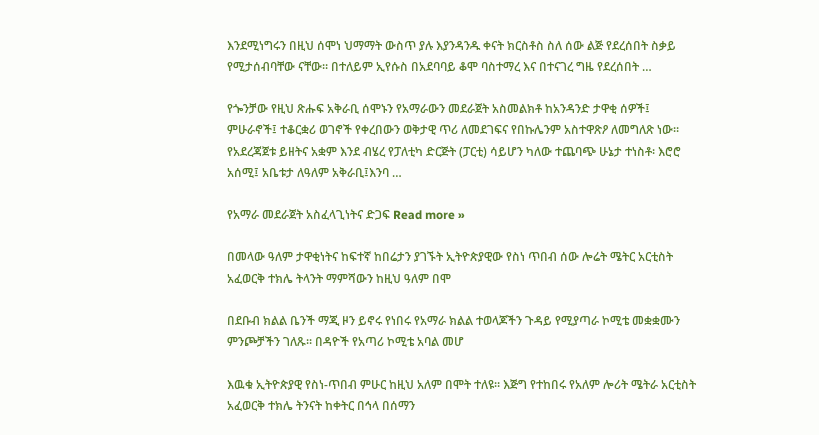እንደሚነግሩን በዚህ ሰሞነ ህማማት ውስጥ ያሉ እያንዳንዱ ቀናት ክርስቶስ ስለ ሰው ልጅ የደረሰበት ስቃይ የሚታሰብባቸው ናቸው። በተለይም ኢየሱስ በአደባባይ ቆሞ ባስተማረ እና በተናገረ ግዜ የደረሰበት …

የጐንቻው የዚህ ጽሑፍ አቅራቢ ሰሞኑን የአማራውን መደራጀት አስመልክቶ ከአንዳንድ ታዋቂ ሰዎች፤ ምሁራኖች፤ ተቆርቋሪ ወገኖች የቀረበውን ወቅታዊ ጥሪ ለመደገፍና የበኩሌንም አስተዋጽዖ ለመግለጽ ነው። የአደረጃጀቱ ይዘትና አቋም እንደ ብሄረ የፓለቲካ ድርጅት (ፓርቲ) ሳይሆን ካለው ተጨባጭ ሁኔታ ተነስቶ፡ እሮሮ አሰሚ፤ አቤቱታ ለዓለም አቅራቢ፤እንባ …

የአማራ መደራጀት አስፈላጊነትና ድጋፍ Read more »

በመላው ዓለም ታዋቂነትና ከፍተኛ ከበሬታን ያገኙት ኢትዮጵያዊው የስነ ጥበብ ሰው ሎሬት ሜትር አርቲስት አፈወርቅ ተክሌ ትላንት ማምሻውን ከዚህ ዓለም በሞ

በደቡብ ክልል ቤንች ማጂ ዞን ይኖሩ የነበሩ የአማራ ክልል ተወላጆችን ጉዳይ የሚያጣራ ኮሚቴ መቋቋሙን ምንጮቻችን ገለጹ፡፡ በዳዮች የአጣሪ ኮሚቴ አባል መሆ

እዉቁ ኢትዮጵያዊ የስነ-ጥበብ ምሁር ከዚህ አለም በሞት ተለዩ። እጅግ የተከበሩ የአለም ሎሪት ሜትራ አርቲስት አፈወርቅ ተክሌ ትንናት ከቀትር በኅላ በሰማን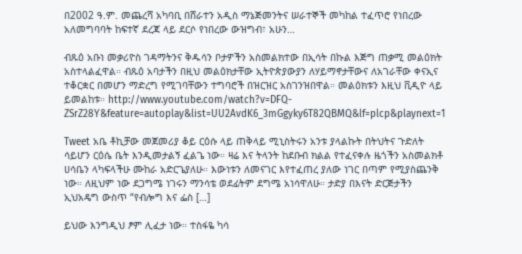በ2002 ዓ.ም. መጨረሻ አካባቢ በሸራተን አዲስ ማኔጅመንትና ሠራተኞች መካከል ተፈጥሮ የነበረው አለመግባባት ከፍተኛ ደረጃ ላይ ደርሶ የነበረው ውዝግብ፣ አሁን…

ብጹዕ አቡነ መቃሪዮስ ገዳማትንና ቅዱሳን ቦታዎችን አስመልክተው በኢሳት በኩል እጅግ ጠቃሚ መልዕክት አስተላልፈዋል። ብጹዕ አባታችን በዚህ መልዕክታቸው ኢትዮጵያውያን ለሃይማኖታቸውና ለአገራቸው ቀናኢና ተቆርቋር በመሆን ማድረግ የሚገባቸውን ተግባሮች በዝርዝር አስገንዝበዋል። መልዕክቱን እዚህ ቪዲዮ ላይ ይመልከቱ። http://www.youtube.com/watch?v=DFQ-ZSrZ28Y&feature=autoplay&list=UU2AvdK6_3mGgyky6T82QBMQ&lf=plcp&playnext=1

Tweet አቤ ቶኪቻው መጀመሪያ ቆይ ርዕሱ ላይ ጠቅላይ ሚኒስትሩን አንቱ ያላልኩት በትህትና ጉድለት ሳይሆን ርዕሴ ቤት እንዲመታልኝ ፈልጌ ነው። ዛሬ እና ትላንት ከደቡብ ክልል የተፈናቀሉ ዜጎችን አስመልክቶ ሀሳቤን ላካፍላችሁ ሙከራ አድርጌያለሁ። እውነቱን ለመናገር እየተፈጠረ ያለው ነገር በጣም የሚያስጨንቅ ነው። ለዚህም ነው ደጋግሜ ነገሩን ማንሳቴ ወደፊትም ደግሜ አነሳዋለሁ። ታድያ በእናት ድርጅታችን ኢህአዴግ ውስጥ “የብሎግ እና ፌስ […]

ይህው እንግዲህ ፆም ሊፈታ ነው። ተስፋዬ ካሳ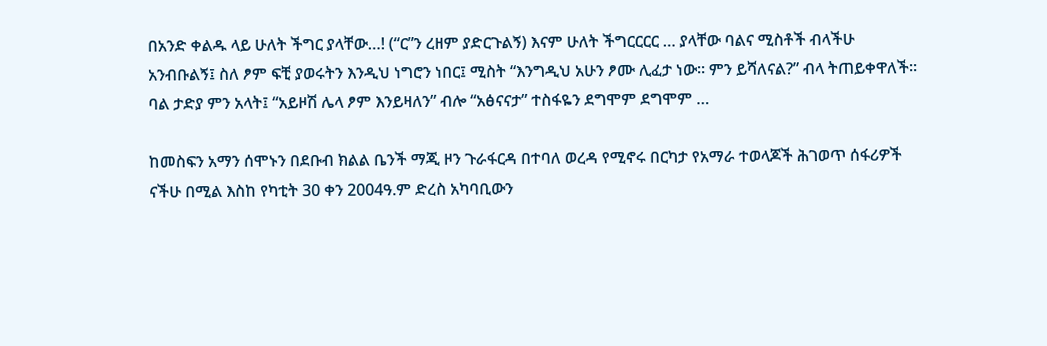በአንድ ቀልዱ ላይ ሁለት ችግር ያላቸው…! (“ር”ን ረዘም ያድርጉልኝ) እናም ሁለት ችግርርርር … ያላቸው ባልና ሚስቶች ብላችሁ አንብቡልኝ፤ ስለ ፆም ፍቺ ያወሩትን እንዲህ ነግሮን ነበር፤ ሚስት “እንግዲህ አሁን ፆሙ ሊፈታ ነው። ምን ይሻለናል?” ብላ ትጠይቀዋለች። ባል ታድያ ምን አላት፤ “አይዞሽ ሌላ ፆም እንይዛለን” ብሎ “አፅናናታ” ተስፋዬን ደግሞም ደግሞም …

ከመስፍን አማን ሰሞኑን በደቡብ ክልል ቤንች ማጂ ዞን ጉራፋርዳ በተባለ ወረዳ የሚኖሩ በርካታ የአማራ ተወላጆች ሕገወጥ ሰፋሪዎች ናችሁ በሚል እስከ የካቲት 30 ቀን 2004ዓ.ም ድረስ አካባቢውን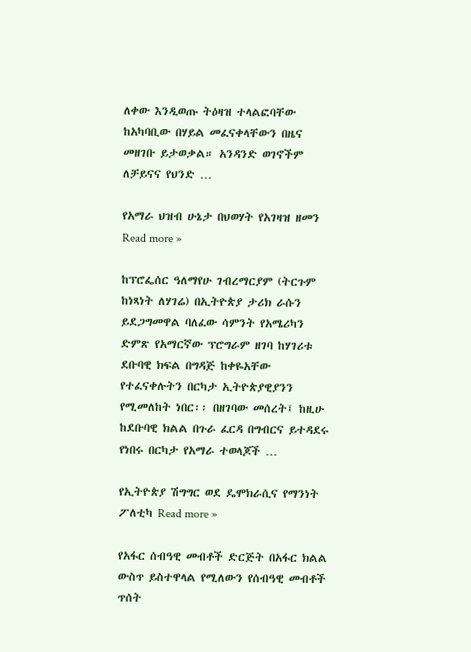ለቀው እንዲወጡ ትዕዛዝ ተላልፎባቸው ከአካባቢው በሃይል መፈናቀላቸውን በዜና መዘገቡ ይታወቃል። አንዳንድ ወገኖችም ለቻይናና የህንድ …

የአማራ ህዝብ ሁኔታ በህወሃት የአገዛዝ ዘመን Read more »

ከፕሮፌሰር ዓለማየሁ ገብረማርያም (ትርጉም ከነጻነት ለሃገሬ) በኢትዮጵያ ታሪክ ራሱን ይደጋግመዋል ባለፈው ሳምንት የአሜሪካን ድምጽ የአማርኛው ፕሮግራም ዘገባ ከሃገሪቱ ደቡባዊ ክፍል በግዳጅ ከቀዬአቸው የተፈናቀሉትን በርካታ ኢትዮጵያዊያንን የሚመለከት ነበር፡፡ በዘገባው መሰረት፤ ከዚሁ ከደቡባዊ ክልል በጉራ ፈርዳ በግብርና ይተዳደሩ የነበሩ በርካታ የአማራ ተወላጆች …

የኢትዮጵያ ሽግግር ወደ ዴሞክራሲና የማንነት ፖለቲካ Read more »

የአፋር ሰብዓዊ መብቶች ድርጅት በአፋር ክልል ውስጥ ይስተዋላል የሚለውን የሰብዓዊ መብቶች ጥሰት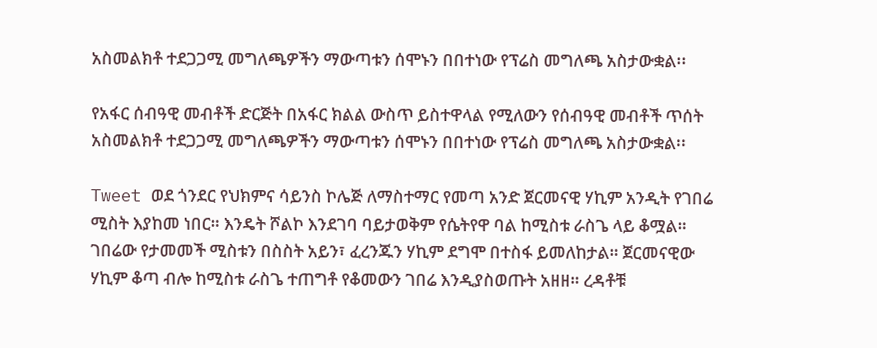አስመልክቶ ተደጋጋሚ መግለጫዎችን ማውጣቱን ሰሞኑን በበተነው የፕሬስ መግለጫ አስታውቋል፡፡

የአፋር ሰብዓዊ መብቶች ድርጅት በአፋር ክልል ውስጥ ይስተዋላል የሚለውን የሰብዓዊ መብቶች ጥሰት አስመልክቶ ተደጋጋሚ መግለጫዎችን ማውጣቱን ሰሞኑን በበተነው የፕሬስ መግለጫ አስታውቋል፡፡

Tweet ወደ ጎንደር የህክምና ሳይንስ ኮሌጅ ለማስተማር የመጣ አንድ ጀርመናዊ ሃኪም አንዲት የገበሬ ሚስት እያከመ ነበር። እንዴት ሾልኮ እንደገባ ባይታወቅም የሴትየዋ ባል ከሚስቱ ራስጌ ላይ ቆሟል። ገበሬው የታመመች ሚስቱን በስስት አይን፣ ፈረንጁን ሃኪም ደግሞ በተስፋ ይመለከታል። ጀርመናዊው ሃኪም ቆጣ ብሎ ከሚስቱ ራስጌ ተጠግቶ የቆመውን ገበሬ እንዲያስወጡት አዘዘ። ረዳቶቹ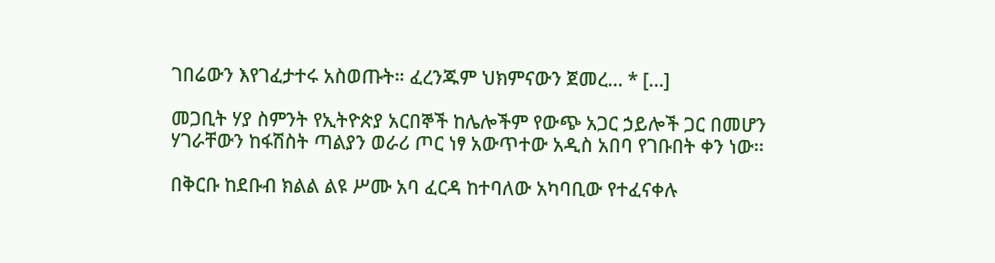ገበሬውን እየገፈታተሩ አስወጡት። ፈረንጁም ህክምናውን ጀመረ… * […]

መጋቢት ሃያ ስምንት የኢትዮጵያ አርበኞች ከሌሎችም የውጭ አጋር ኃይሎች ጋር በመሆን ሃገራቸውን ከፋሽስት ጣልያን ወራሪ ጦር ነፃ አውጥተው አዲስ አበባ የገቡበት ቀን ነው፡፡

በቅርቡ ከደቡብ ክልል ልዩ ሥሙ አባ ፈርዳ ከተባለው አካባቢው የተፈናቀሉ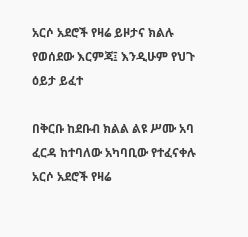አርሶ አደሮች የዛሬ ይዞታና ክልሉ የወሰደው እርምጃ፤ እንዲሁም የህጉ ዕይታ ይፈተ

በቅርቡ ከደቡብ ክልል ልዩ ሥሙ አባ ፈርዳ ከተባለው አካባቢው የተፈናቀሉ አርሶ አደሮች የዛሬ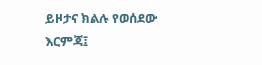ይዞታና ክልሉ የወሰደው እርምጃ፤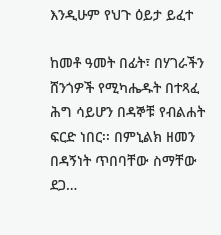እንዲሁም የህጉ ዕይታ ይፈተ

ከመቶ ዓመት በፊት፣ በሃገራችን ሸንጎዎች የሚካሔዱት በተጻፈ ሕግ ሳይሆን በዳኞቹ የብልሐት ፍርድ ነበር፡፡ በምኒልክ ዘመን በዳኝነት ጥበባቸው ስማቸው ደጋ…